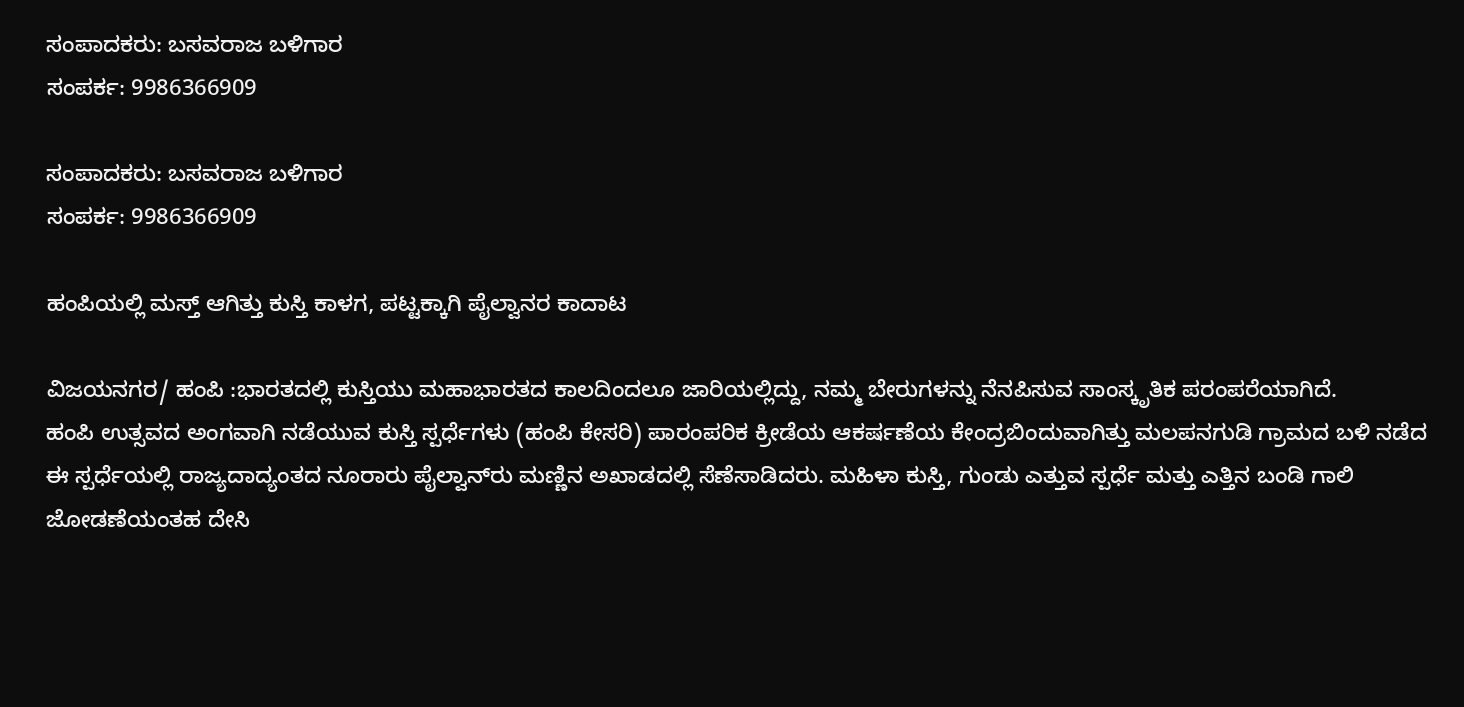ಸಂಪಾದಕರು: ಬಸವರಾಜ ಬಳಿಗಾರ
ಸಂಪರ್ಕ: 9986366909

ಸಂಪಾದಕರು: ಬಸವರಾಜ ಬಳಿಗಾರ
ಸಂಪರ್ಕ: 9986366909

ಹಂಪಿಯಲ್ಲಿ ಮಸ್ತ್ ಆಗಿತ್ತು ಕುಸ್ತಿ ಕಾಳಗ, ಪಟ್ಟಕ್ಕಾಗಿ ಪೈಲ್ವಾನರ ಕಾದಾಟ

ವಿಜಯನಗರ/ ಹಂಪಿ :ಭಾರತದಲ್ಲಿ ಕುಸ್ತಿಯು ಮಹಾಭಾರತದ ಕಾಲದಿಂದಲೂ ಜಾರಿಯಲ್ಲಿದ್ದು, ನಮ್ಮ ಬೇರುಗಳನ್ನು ನೆನಪಿಸುವ ಸಾಂಸ್ಕೃತಿಕ ಪರಂಪರೆಯಾಗಿದೆ.
ಹಂಪಿ ಉತ್ಸವದ ಅಂಗವಾಗಿ ನಡೆಯುವ ಕುಸ್ತಿ ಸ್ಪರ್ಧೆಗಳು (ಹಂಪಿ ಕೇಸರಿ) ಪಾರಂಪರಿಕ ಕ್ರೀಡೆಯ ಆಕರ್ಷಣೆಯ ಕೇಂದ್ರಬಿಂದುವಾಗಿತ್ತು ಮಲಪನಗುಡಿ ಗ್ರಾಮದ ಬಳಿ ನಡೆದ ಈ ಸ್ಪರ್ಧೆಯಲ್ಲಿ ರಾಜ್ಯದಾದ್ಯಂತದ ನೂರಾರು ಪೈಲ್ವಾನ್‍ರು ಮಣ್ಣಿನ ಅಖಾಡದಲ್ಲಿ ಸೆಣೆಸಾಡಿದರು. ಮಹಿಳಾ ಕುಸ್ತಿ, ಗುಂಡು ಎತ್ತುವ ಸ್ಪರ್ಧೆ ಮತ್ತು ಎತ್ತಿನ ಬಂಡಿ ಗಾಲಿ ಜೋಡಣೆಯಂತಹ ದೇಸಿ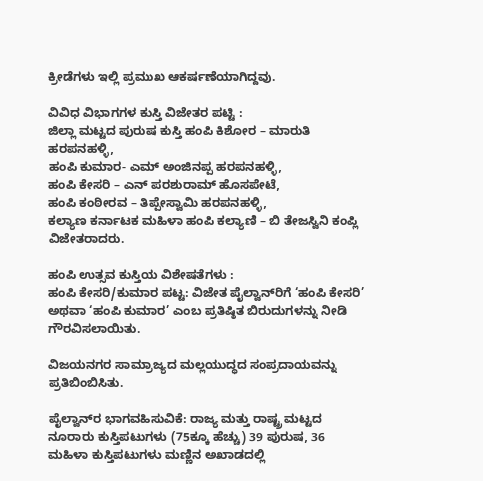ಕ್ರೀಡೆಗಳು ಇಲ್ಲಿ ಪ್ರಮುಖ ಆಕರ್ಷಣೆಯಾಗಿದ್ದವು.

ವಿವಿಧ ವಿಭಾಗಗಳ ಕುಸ್ತಿ ವಿಜೇತರ ಪಟ್ಟಿ :
ಜಿಲ್ಲಾ ಮಟ್ಟದ ಪುರುಷ ಕುಸ್ತಿ ಹಂಪಿ ಕಿಶೋರ – ಮಾರುತಿ ಹರಪನಹಳ್ಳಿ,
ಹಂಪಿ ಕುಮಾರ- ಎಮ್ ಅಂಜಿನಪ್ಪ ಹರಪನಹಳ್ಳಿ,
ಹಂಪಿ ಕೇಸರಿ – ಎನ್ ಪರಶುರಾಮ್ ಹೊಸಪೇಟೆ,
ಹಂಪಿ ಕಂಠೀರವ – ತಿಪ್ಪೇಸ್ವಾಮಿ ಹರಪನಹಳ್ಳಿ,
ಕಲ್ಯಾಣ ಕರ್ನಾಟಕ ಮಹಿಳಾ ಹಂಪಿ ಕಲ್ಯಾಣಿ – ಬಿ ತೇಜಸ್ವಿನಿ ಕಂಪ್ಲಿ ವಿಜೇತರಾದರು.

ಹಂಪಿ ಉತ್ಸವ ಕುಸ್ತಿಯ ವಿಶೇಷತೆಗಳು :
ಹಂಪಿ ಕೇಸರಿ/ಕುಮಾರ ಪಟ್ಟ: ವಿಜೇತ ಪೈಲ್ವಾನ್‍ರಿಗೆ ‘ಹಂಪಿ ಕೇಸರಿ’ ಅಥವಾ ‘ಹಂಪಿ ಕುಮಾರ’ ಎಂಬ ಪ್ರತಿಷ್ಠಿತ ಬಿರುದುಗಳನ್ನು ನೀಡಿ ಗೌರವಿಸಲಾಯಿತು.

ವಿಜಯನಗರ ಸಾಮ್ರಾಜ್ಯದ ಮಲ್ಲಯುದ್ಧದ ಸಂಪ್ರದಾಯವನ್ನು ಪ್ರತಿಬಿಂಬಿಸಿತು.

ಪೈಲ್ವಾನ್‍ರ ಭಾಗವಹಿಸುವಿಕೆ: ರಾಜ್ಯ ಮತ್ತು ರಾಷ್ಟ್ರ ಮಟ್ಟದ ನೂರಾರು ಕುಸ್ತಿಪಟುಗಳು (75ಕ್ಕೂ ಹೆಚ್ಚು) 39 ಪುರುಷ, 36 ಮಹಿಳಾ ಕುಸ್ತಿಪಟುಗಳು ಮಣ್ಣಿನ ಅಖಾಡದಲ್ಲಿ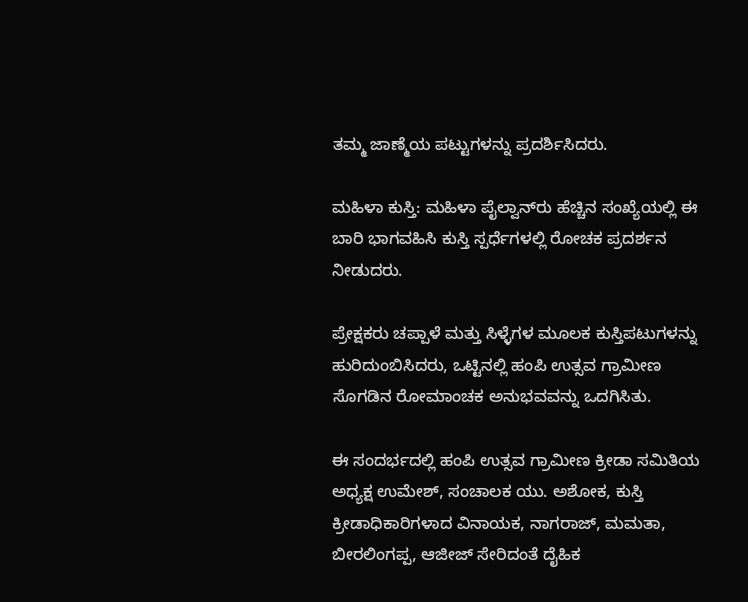ತಮ್ಮ ಜಾಣ್ಮೆಯ ಪಟ್ಟುಗಳನ್ನು ಪ್ರದರ್ಶಿಸಿದರು.

ಮಹಿಳಾ ಕುಸ್ತಿ: ಮಹಿಳಾ ಪೈಲ್ವಾನ್‍ರು ಹೆಚ್ಚಿನ ಸಂಖ್ಯೆಯಲ್ಲಿ ಈ ಬಾರಿ ಭಾಗವಹಿಸಿ ಕುಸ್ತಿ ಸ್ಪರ್ಧೆಗಳಲ್ಲಿ ರೋಚಕ ಪ್ರದರ್ಶನ ನೀಡುದರು.

ಪ್ರೇಕ್ಷಕರು ಚಪ್ಪಾಳೆ ಮತ್ತು ಸಿಳ್ಳೆಗಳ ಮೂಲಕ ಕುಸ್ತಿಪಟುಗಳನ್ನು ಹುರಿದುಂಬಿಸಿದರು, ಒಟ್ಟಿನಲ್ಲಿ ಹಂಪಿ ಉತ್ಸವ ಗ್ರಾಮೀಣ ಸೊಗಡಿನ ರೋಮಾಂಚಕ ಅನುಭವವನ್ನು ಒದಗಿಸಿತು.

ಈ ಸಂದರ್ಭದಲ್ಲಿ ಹಂಪಿ ಉತ್ಸವ ಗ್ರಾಮೀಣ ಕ್ರೀಡಾ ಸಮಿತಿಯ ಅಧ್ಯಕ್ಷ ಉಮೇಶ್, ಸಂಚಾಲಕ ಯು. ಅಶೋಕ, ಕುಸ್ತಿ ಕ್ರೀಡಾಧಿಕಾರಿಗಳಾದ ವಿನಾಯಕ, ನಾಗರಾಜ್, ಮಮತಾ, ಬೀರಲಿಂಗಪ್ಪ, ಆಜೀಜ್ ಸೇರಿದಂತೆ ದೈಹಿಕ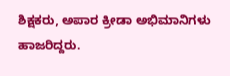ಶಿಕ್ಷಕರು, ಅಪಾರ ಕ್ರೀಡಾ ಅಭಿಮಾನಿಗಳು ಹಾಜರಿದ್ದರು.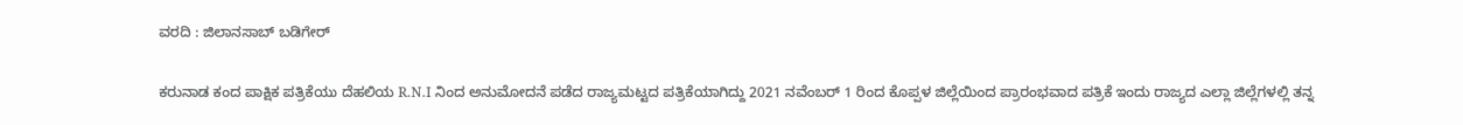ವರದಿ : ಜಿಲಾನಸಾಬ್ ಬಡಿಗೇರ್

ಕರುನಾಡ ಕಂದ ಪಾಕ್ಷಿಕ ಪತ್ರಿಕೆಯು ದೆಹಲಿಯ R.N.I ನಿಂದ ಅನುಮೋದನೆ ಪಡೆದ ರಾಜ್ಯಮಟ್ಟದ ಪತ್ರಿಕೆಯಾಗಿದ್ದು 2021 ನವೆಂಬರ್ 1 ರಿಂದ ಕೊಪ್ಪಳ ಜಿಲ್ಲೆಯಿಂದ ಪ್ರಾರಂಭವಾದ ಪತ್ರಿಕೆ ಇಂದು ರಾಜ್ಯದ ಎಲ್ಲಾ ಜಿಲ್ಲೆಗಳಲ್ಲಿ ತನ್ನ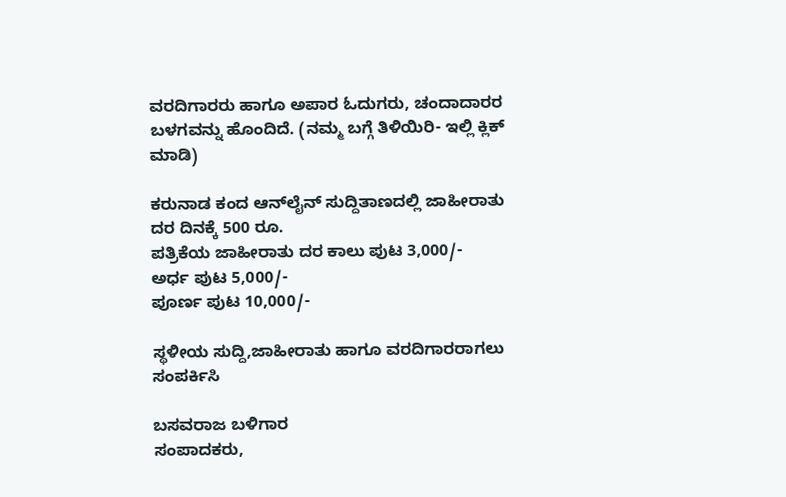ವರದಿಗಾರರು ಹಾಗೂ ಅಪಾರ ಓದುಗರು, ಚಂದಾದಾರರ ಬಳಗವನ್ನು ಹೊಂದಿದೆ. (ನಮ್ಮ ಬಗ್ಗೆ ತಿಳಿಯಿರಿ- ಇಲ್ಲಿ ಕ್ಲಿಕ್‌ ಮಾಡಿ)

ಕರುನಾಡ ಕಂದ ಆನ್‌ಲೈನ್‌ ಸುದ್ದಿತಾಣದಲ್ಲಿ ಜಾಹೀರಾತು ದರ ದಿನಕ್ಕೆ 500 ರೂ.
ಪತ್ರಿಕೆಯ ಜಾಹೀರಾತು ದರ ಕಾಲು ಪುಟ 3,000/-
ಅರ್ಧ ಪುಟ 5,000/-
ಪೂರ್ಣ ಪುಟ 10,000/-

ಸ್ಥಳೀಯ ಸುದ್ದಿ,ಜಾಹೀರಾತು ಹಾಗೂ ವರದಿಗಾರರಾಗಲು ಸಂಪರ್ಕಿಸಿ

ಬಸವರಾಜ ಬಳಿಗಾರ
ಸಂಪಾದಕರು,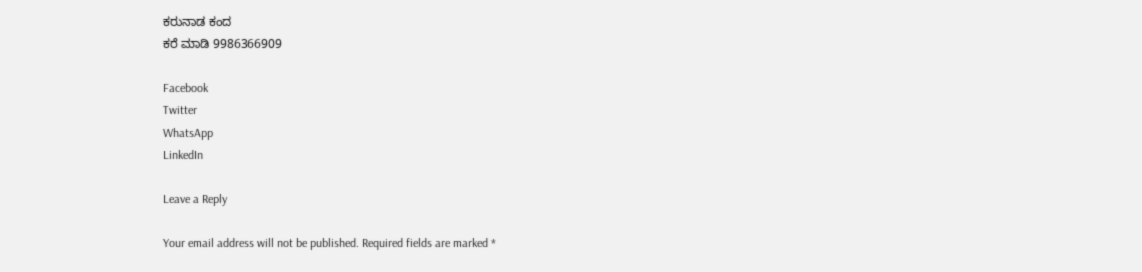ಕರುನಾಡ ಕಂದ
ಕರೆ ಮಾಡಿ 9986366909

Facebook
Twitter
WhatsApp
LinkedIn

Leave a Reply

Your email address will not be published. Required fields are marked *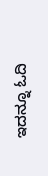ಇದನ್ನೂ ಓದಿ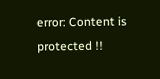error: Content is protected !!